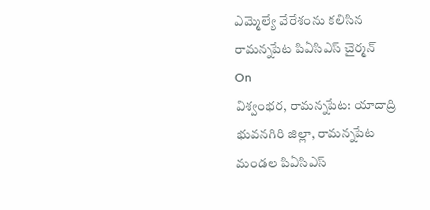ఎమ్మెల్యే వేరేశంను కలిసిన రామన్నపేట పిఏసిఎస్ చైర్మన్
On
విశ్వంభర, రామన్నపేట: యాదాద్రి భువనగిరి జిల్లా, రామన్నపేట మండల పిఏసిఎస్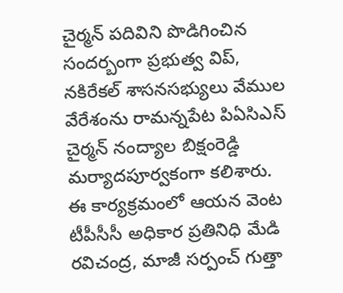చైర్మన్ పదివిని పొడిగించిన సందర్బంగా ప్రభుత్వ విప్, నకిరేకల్ శాసనసభ్యులు వేముల వేరేశంను రామన్నపేట పిఏసిఎస్ చైర్మన్ నంద్యాల బిక్షంరెడ్డి మర్యాదపూర్వకంగా కలిశారు. ఈ కార్యక్రమంలో ఆయన వెంట టీపీసీసీ అధికార ప్రతినిధి మేడి రవిచంద్ర, మాజీ సర్పంచ్ గుత్తా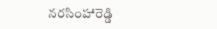నరసింహారెడ్డి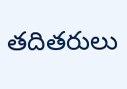తదితరులు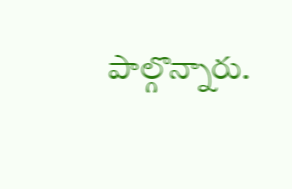పాల్గొన్నారు.